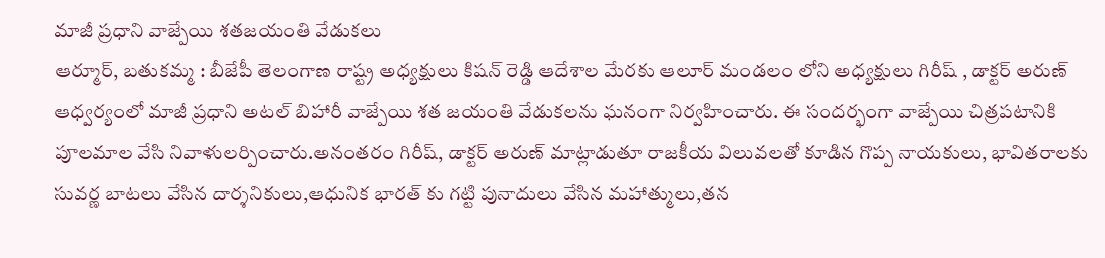మాజీ ప్రధాని వాజ్పేయి శతజయంతి వేడుకలు
ఆర్మూర్, బతుకమ్మ : బీజేపీ తెలంగాణ రాష్ట్ర అధ్యక్షులు కిషన్ రెడ్డి ఆదేశాల మేరకు ఆలూర్ మండలం లోని అధ్యక్షులు గిరీష్ , డాక్టర్ అరుణ్ ఆధ్వర్యంలో మాజీ ప్రధాని అటల్ బిహారీ వాజ్పేయి శత జయంతి వేడుకలను ఘనంగా నిర్వహించారు. ఈ సందర్భంగా వాజ్పేయి చిత్రపటానికి పూలమాల వేసి నివాళులర్పించారు.అనంతరం గిరీష్, డాక్టర్ అరుణ్ మాట్లాడుతూ రాజకీయ విలువలతో కూడిన గొప్ప నాయకులు, భావితరాలకు సువర్ణ బాటలు వేసిన దార్శనికులు,ఆధునిక భారత్ కు గట్టి పునాదులు వేసిన మహాత్ములు,తన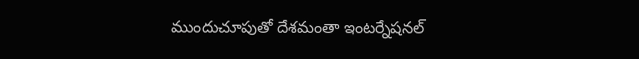ముందుచూపుతో దేశమంతా ఇంటర్నేషనల్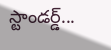స్టాండర్డ్...